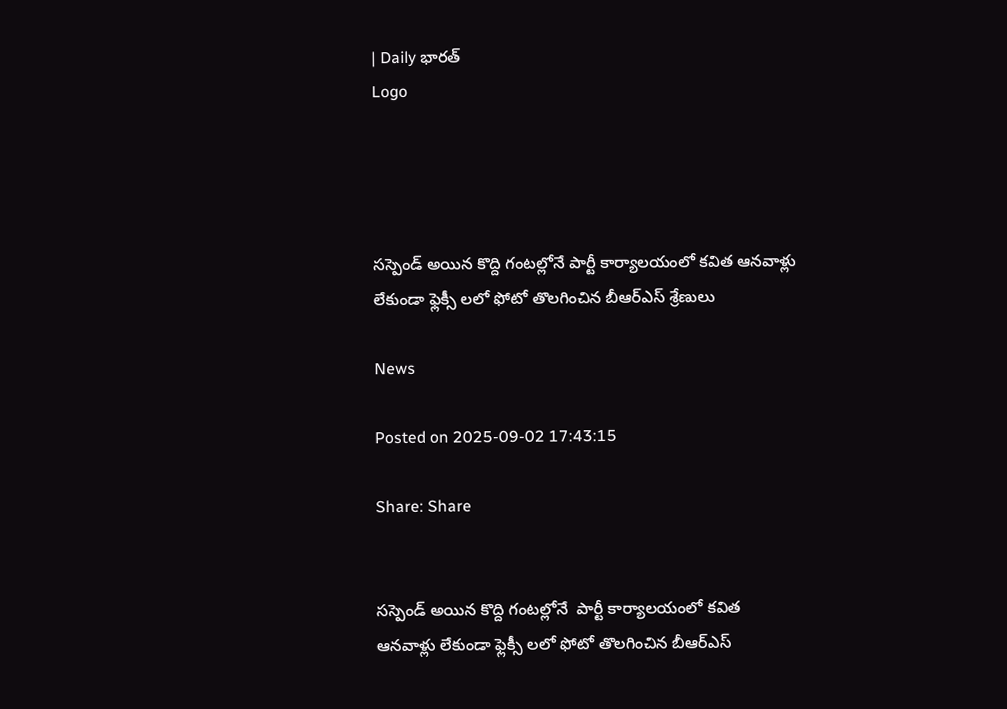| Daily భారత్
Logo




సస్పెండ్ అయిన కొద్ది గంటల్లోనే పార్టీ కార్యాలయంలో కవిత ఆనవాళ్లు లేకుండా ఫ్లెక్సీ లలో ఫోటో తొలగించిన బీఆర్ఎస్ శ్రేణులు

News

Posted on 2025-09-02 17:43:15

Share: Share


సస్పెండ్ అయిన కొద్ది గంటల్లోనే  పార్టీ కార్యాలయంలో కవిత ఆనవాళ్లు లేకుండా ఫ్లెక్సీ లలో ఫోటో తొలగించిన బీఆర్ఎస్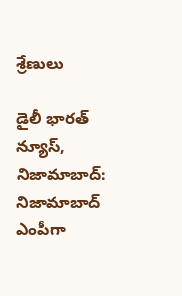శ్రేణులు

డైలీ భారత్ న్యూస్, నిజామాబాద్:  నిజామాబాద్ ఎంపీగా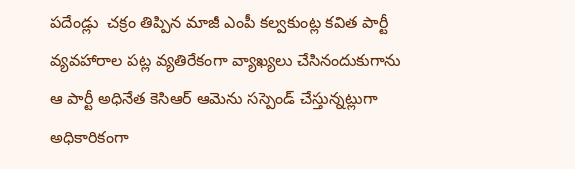పదేండ్లు  చక్రం తిప్పిన మాజీ ఎంపీ కల్వకుంట్ల కవిత పార్టీ వ్యవహారాల పట్ల వ్యతిరేకంగా వ్యాఖ్యలు చేసినందుకుగాను ఆ పార్టీ అధినేత కెసిఆర్ ఆమెను సస్పెండ్ చేస్తున్నట్లుగా అధికారికంగా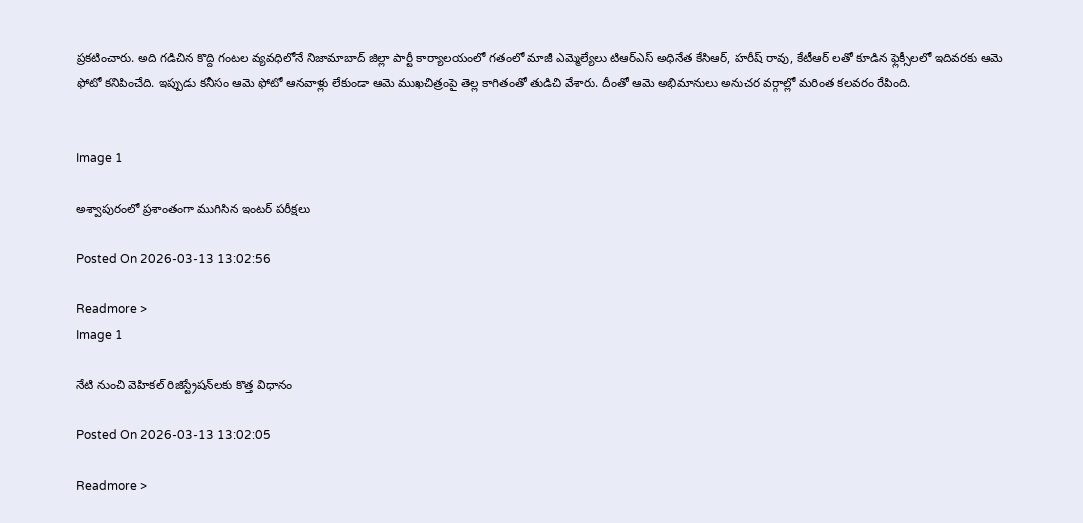ప్రకటించారు. అది గడిచిన కొద్ది గంటల వ్యవధిలోనే నిజామాబాద్ జిల్లా పార్టీ కార్యాలయంలో గతంలో మాజీ ఎమ్మెల్యేలు టిఆర్ఎస్ అధినేత కేసిఆర్, హరీష్ రావు, కేటీఆర్ లతో కూడిన ఫ్లెక్సీలలో ఇదివరకు ఆమె ఫోటో కనిపించేది. ఇప్పుడు కనీసం ఆమె ఫోటో ఆనవాళ్లు లేకుండా ఆమె ముఖచిత్రంపై తెల్ల కాగితంతో తుడిచి వేశారు. దీంతో ఆమె అభిమానులు అనుచర వర్గాల్లో మరింత కలవరం రేపింది.


Image 1

అశ్వాపురంలో ప్రశాంతంగా ముగిసిన ఇంటర్ పరీక్షలు

Posted On 2026-03-13 13:02:56

Readmore >
Image 1

నేటి నుంచి వెహికల్ రిజిస్ట్రేషన్‌లకు కొత్త విధానం

Posted On 2026-03-13 13:02:05

Readmore >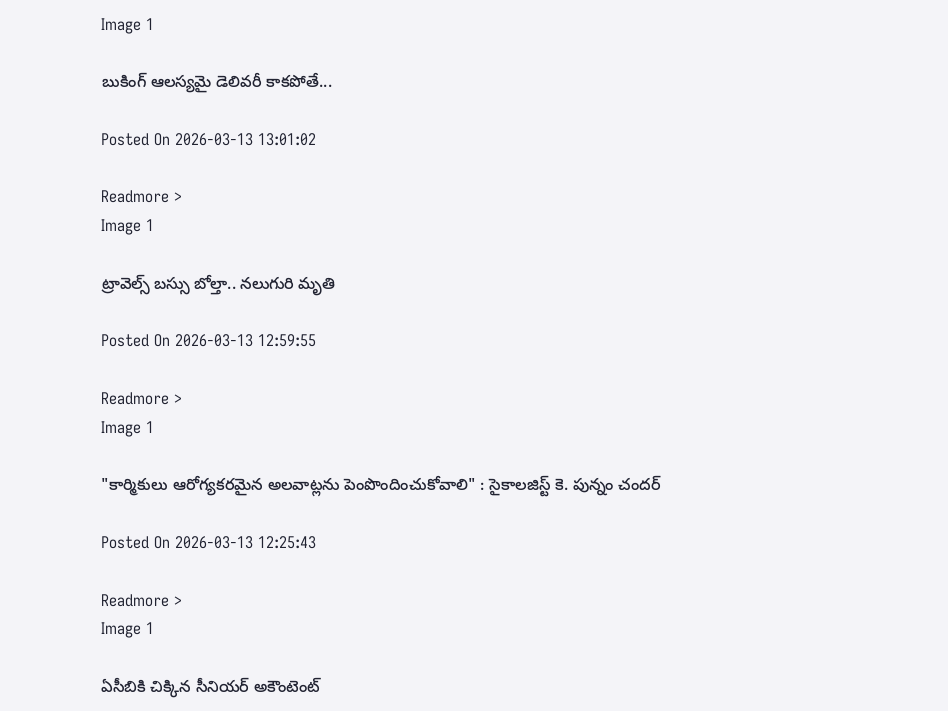Image 1

బుకింగ్ ఆలస్యమై డెలివరీ కాకపోతే...

Posted On 2026-03-13 13:01:02

Readmore >
Image 1

ట్రావెల్స్‌ బస్సు బోల్తా.. నలుగురి మృతి

Posted On 2026-03-13 12:59:55

Readmore >
Image 1

"కార్మికులు ఆరోగ్యకరమైన అలవాట్లను పెంపొందించుకోవాలి" : సైకాలజిస్ట్ కె. పున్నం చందర్

Posted On 2026-03-13 12:25:43

Readmore >
Image 1

ఏసీబికి చిక్కిన సీనియర్ అకౌంటెంట్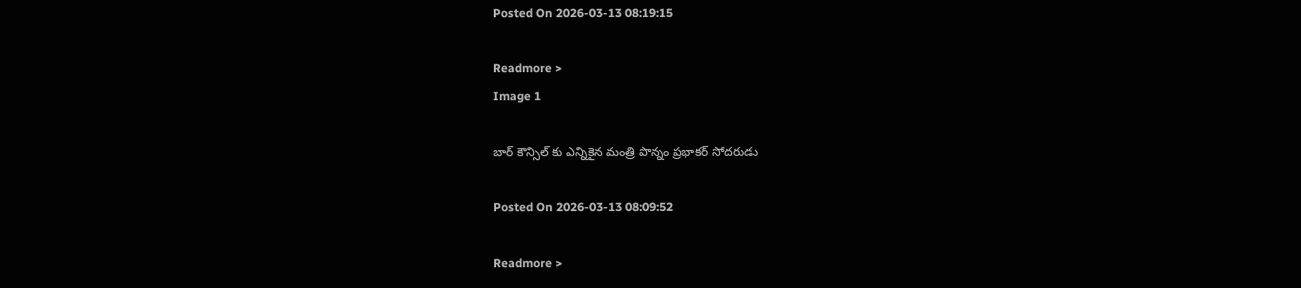Posted On 2026-03-13 08:19:15

Readmore >
Image 1

బార్ కౌన్సిల్ కు ఎన్నికైన మంత్రి పొన్నం ప్రభాకర్ సోదరుడు

Posted On 2026-03-13 08:09:52

Readmore >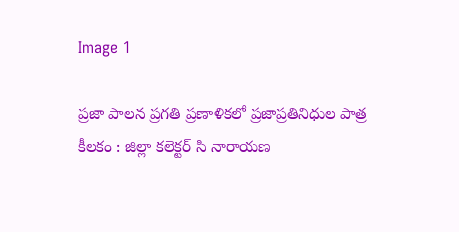Image 1

ప్రజా పాలన ప్రగతి ప్రణాళికలో ప్రజాప్రతినిధుల పాత్ర కీలకం : జిల్లా కలెక్టర్ సి నారాయణ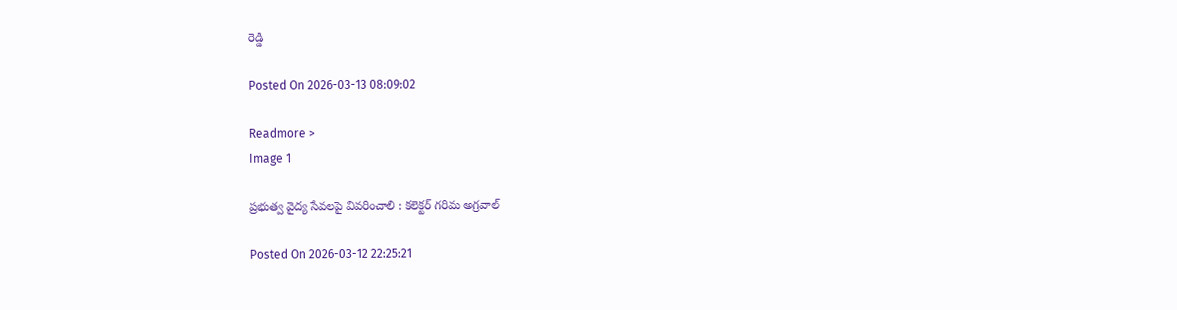రెడ్డి

Posted On 2026-03-13 08:09:02

Readmore >
Image 1

ప్రభుత్వ వైద్య సేవలపై వివరించాలి : కలెక్టర్ గరిమ అగ్రవాల్

Posted On 2026-03-12 22:25:21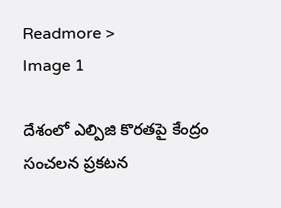Readmore >
Image 1

దేశంలో ఎల్పిజి కొరతపై కేంద్రం సంచలన ప్రకటన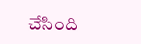చేసింది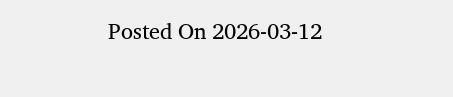Posted On 2026-03-12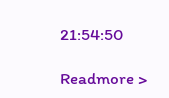21:54:50

Readmore >